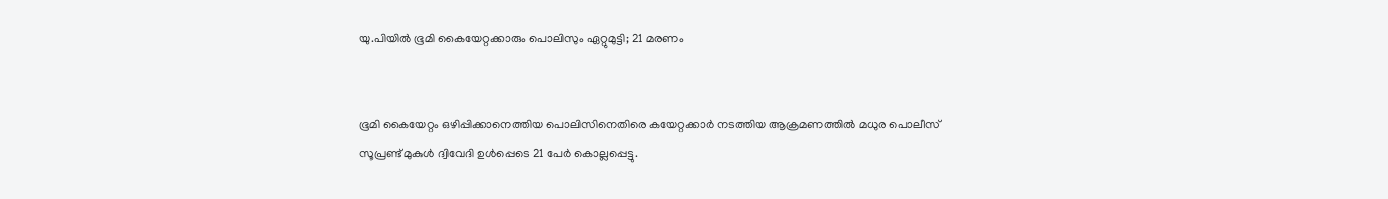യു.പിയില്‍ ഭൂമി കൈയേറ്റക്കാരും പൊലിസും ഏറ്റുമുട്ടി; 21 മരണം


ഭൂമി കൈയേറ്റം ഒഴിപ്പിക്കാനെത്തിയ പൊലിസിനെതിരെ കയേറ്റക്കാര്‍ നടത്തിയ ആക്രമണത്തില്‍ മധുര പൊലീസ് സൂപ്രണ്ട് മുകുള്‍ ദ്വിവേദി ഉള്‍പ്പെടെ 21 പേര്‍ കൊല്ലപ്പെട്ടു.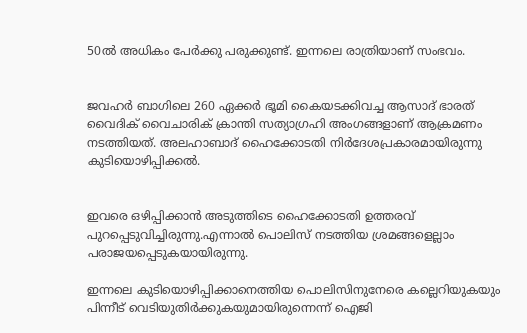50ല്‍ അധികം പേര്‍ക്കു പരുക്കുണ്ട്. ഇന്നലെ രാത്രിയാണ് സംഭവം.


ജവഹര്‍ ബാഗിലെ 260 ഏക്കര്‍ ഭൂമി കൈയടക്കിവച്ച ആസാദ് ഭാരത് വൈദിക് വൈചാരിക് ക്രാന്തി സത്യാഗ്രഹി അംഗങ്ങളാണ് ആക്രമണം നടത്തിയത്. അലഹാബാദ് ഹൈക്കോടതി നിര്‍ദേശപ്രകാരമായിരുന്നു കുടിയൊഴിപ്പിക്കല്‍.


ഇവരെ ഒഴിപ്പിക്കാന്‍ അടുത്തിടെ ഹൈക്കോടതി ഉത്തരവ് പുറപ്പെടുവിച്ചിരുന്നു.എന്നാല്‍ പൊലിസ് നടത്തിയ ശ്രമങ്ങളെല്ലാം പരാജയപ്പെടുകയായിരുന്നു.

ഇന്നലെ കുടിയൊഴിപ്പിക്കാനെത്തിയ പൊലിസിനുനേരെ കല്ലെറിയുകയും പിന്നീട് വെടിയുതിര്‍ക്കുകയുമായിരുന്നെന്ന് ഐജി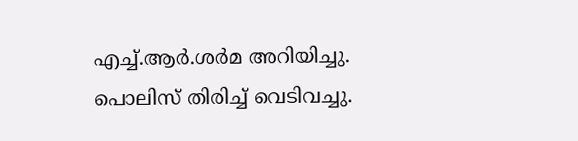എച്ച്.ആര്‍.ശര്‍മ അറിയിച്ചു. പൊലിസ് തിരിച്ച് വെടിവച്ചു.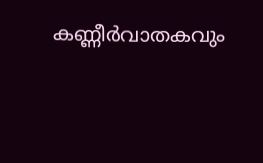കണ്ണീര്‍വാതകവും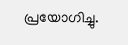പ്രയോഗിച്ചു.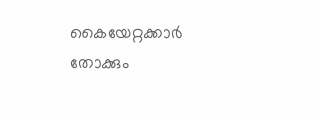കൈയേറ്റക്കാര്‍ തോക്കും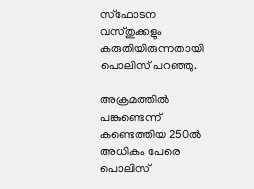സ്‌ഫോടന വസ്തുക്കളും കരുതിയിരുന്നതായി പൊലിസ് പറഞ്ഞു.

അക്രമത്തില്‍ പങ്കുണ്ടെന്ന് കണ്ടെത്തിയ 250ല്‍ അധികം പേരെ പൊലിസ്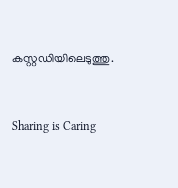കസ്റ്റഡിയിലെടുത്തു.



Sharing is Caring